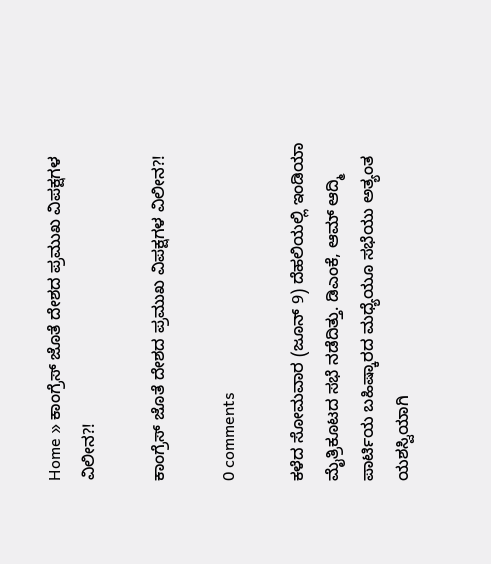Home » ಕಾಂಗ್ರೆಸ್ ಜೊತೆ ದೇಶದ ಪ್ರಮುಖ ವಿಪಕ್ಷಗಳ ವಿಲೀನ?!

ಕಾಂಗ್ರೆಸ್ ಜೊತೆ ದೇಶದ ಪ್ರಮುಖ ವಿಪಕ್ಷಗಳ ವಿಲೀನ?!

0 comments

ಕಳೆದ ಸೋಮವಾರ (ಜೂನ್ 9) ದೆಹಲಿಯಲ್ಲಿ ಇಂಡಿಯಾ ಮೈತ್ರಿಕೂಟದ ಸಭೆ ನಡೆದಿತ್ತು. ಡಿಎಂಕೆ, ಆಮ್ ಆದ್ಮಿ ಪಾರ್ಟಿಯ ಬಹಿಷ್ಕಾರದ ಮಧ್ಯೆಯೂ ಸಭೆಯು ಅತ್ಯಂತ ಯಶಸ್ವಿಯಾಗಿ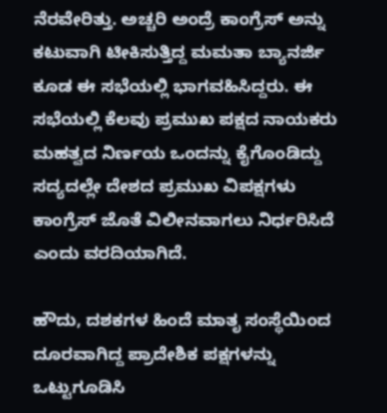ನೆರವೇರಿತ್ತು. ಅಚ್ಚರಿ ಅಂದ್ರೆ ಕಾಂಗ್ರೆಸ್ ಅನ್ನು ಕಟುವಾಗಿ ಟೀಕಿಸುತ್ತಿದ್ದ ಮಮತಾ ಬ್ಯಾನರ್ಜಿ ಕೂಡ ಈ ಸಭೆಯಲ್ಲಿ ಭಾಗವಹಿಸಿದ್ದರು. ಈ ಸಭೆಯಲ್ಲಿ ಕೆಲವು ಪ್ರಮುಖ ಪಕ್ಷದ ನಾಯಕರು ಮಹತ್ವದ ನಿರ್ಣಯ ಒಂದನ್ನು ಕೈಗೊಂಡಿದ್ದು ಸದ್ಯದಲ್ಲೇ ದೇಶದ ಪ್ರಮುಖ ವಿಪಕ್ಷಗಳು ಕಾಂಗ್ರೆಸ್ ಜೊತೆ ವಿಲೀನವಾಗಲು ನಿರ್ಧರಿಸಿದೆ ಎಂದು ವರದಿಯಾಗಿದೆ.

ಹೌದು, ದಶಕಗಳ ಹಿಂದೆ ಮಾತೃ ಸಂಸ್ಥೆಯಿಂದ ದೂರವಾಗಿದ್ದ ಪ್ರಾದೇಶಿಕ ಪಕ್ಷಗಳನ್ನು ಒಟ್ಟುಗೂಡಿಸಿ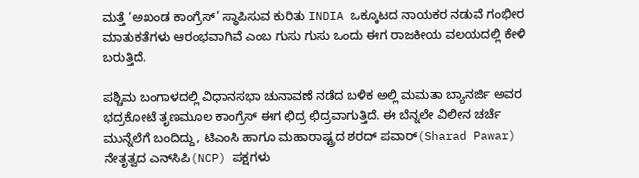ಮತ್ತೆ ‘ಅಖಂಡ ಕಾಂಗ್ರೆಸ್’ ಸ್ಥಾಪಿಸುವ ಕುರಿತು INDIA ಒಕ್ಕೂಟದ ನಾಯಕರ ನಡುವೆ ಗಂಭೀರ ಮಾತುಕತೆಗಳು ಆರಂಭವಾಗಿವೆ ಎಂಬ ಗುಸು ಗುಸು ಒಂದು ಈಗ ರಾಜಕೀಯ ವಲಯದಲ್ಲಿ ಕೇಳಿ ಬರುತ್ತಿದೆ.

ಪಶ್ಚಿಮ ಬಂಗಾಳದಲ್ಲಿ ವಿಧಾನಸಭಾ ಚುನಾವಣೆ ನಡೆದ ಬಳಿಕ ಅಲ್ಲಿ ಮಮತಾ ಬ್ಯಾನರ್ಜಿ ಅವರ ಭದ್ರಕೋಟೆ ತೃಣಮೂಲ ಕಾಂಗ್ರೆಸ್ ಈಗ ಛಿದ್ರ ಛಿದ್ರವಾಗುತ್ತಿದೆ. ಈ ಬೆನ್ನಲೇ ವಿಲೀನ ಚರ್ಚೆ ಮುನ್ನೆಲೆಗೆ ಬಂದಿದ್ದು, ಟಿಎಂಸಿ ಹಾಗೂ ಮಹಾರಾಷ್ಟ್ರದ ಶರದ್ ಪವಾರ್(Sharad Pawar) ನೇತೃತ್ವದ ಎನ್‌ಸಿಪಿ(NCP) ಪಕ್ಷಗಳು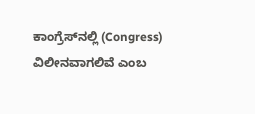ಕಾಂಗ್ರೆಸ್‌ನಲ್ಲಿ (Congress) ವಿಲೀನವಾಗಲಿವೆ ಎಂಬ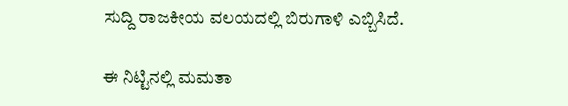ಸುದ್ದಿ ರಾಜಕೀಯ ವಲಯದಲ್ಲಿ ಬಿರುಗಾಳಿ ಎಬ್ಬಿಸಿದೆ.

ಈ ನಿಟ್ಟಿನಲ್ಲಿ ಮಮತಾ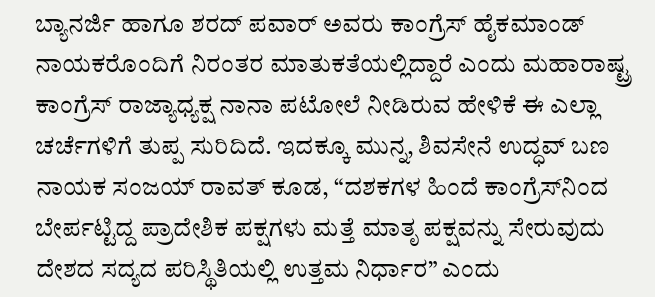ಬ್ಯಾನರ್ಜಿ ಹಾಗೂ ಶರದ್ ಪವಾರ್ ಅವರು ಕಾಂಗ್ರೆಸ್ ಹೈಕಮಾಂಡ್ ನಾಯಕರೊಂದಿಗೆ ನಿರಂತರ ಮಾತುಕತೆಯಲ್ಲಿದ್ದಾರೆ ಎಂದು ಮಹಾರಾಷ್ಟ್ರ ಕಾಂಗ್ರೆಸ್ ರಾಜ್ಯಾಧ್ಯಕ್ಷ ನಾನಾ ಪಟೋಲೆ ನೀಡಿರುವ ಹೇಳಿಕೆ ಈ ಎಲ್ಲಾ ಚರ್ಚೆಗಳಿಗೆ ತುಪ್ಪ ಸುರಿದಿದೆ. ಇದಕ್ಕೂ ಮುನ್ನ, ಶಿವಸೇನೆ ಉದ್ಧವ್ ಬಣ ನಾಯಕ ಸಂಜಯ್ ರಾವತ್ ಕೂಡ, “ದಶಕಗಳ ಹಿಂದೆ ಕಾಂಗ್ರೆಸ್‌ನಿಂದ ಬೇರ್ಪಟ್ಟಿದ್ದ ಪ್ರಾದೇಶಿಕ ಪಕ್ಷಗಳು ಮತ್ತೆ ಮಾತೃ ಪಕ್ಷವನ್ನು ಸೇರುವುದು ದೇಶದ ಸದ್ಯದ ಪರಿಸ್ಥಿತಿಯಲ್ಲಿ ಉತ್ತಮ ನಿರ್ಧಾರ” ಎಂದು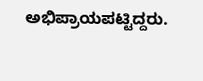ಅಭಿಪ್ರಾಯಪಟ್ಟಿದ್ದರು.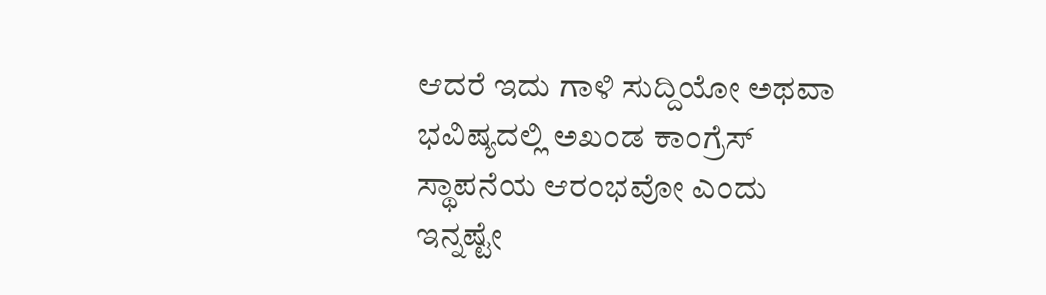ಆದರೆ ಇದು ಗಾಳಿ ಸುದ್ದಿಯೋ ಅಥವಾ ಭವಿಷ್ಯದಲ್ಲಿ ಅಖಂಡ ಕಾಂಗ್ರೆಸ್ ಸ್ಥಾಪನೆಯ ಆರಂಭವೋ ಎಂದು ಇನ್ನಷ್ಟೇ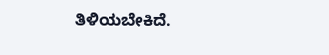ತಿಳಿಯಬೇಕಿದೆ.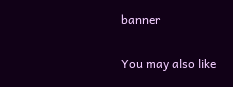banner

You may also like